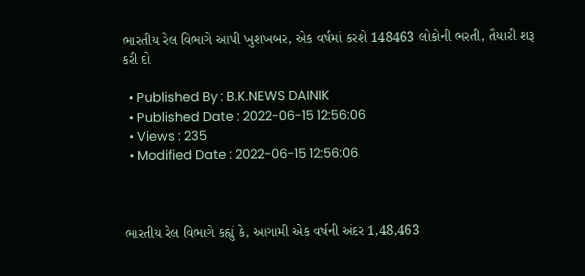ભારતીય રેલ વિભાગે આપી ખુશખબર, એક વર્ષમાં કરશે 148463 લોકોની ભરતી, તૈયારી શરૂ કરી દો

  • Published By : B.K.NEWS DAINIK
  • Published Date : 2022-06-15 12:56:06
  • Views : 235
  • Modified Date : 2022-06-15 12:56:06



ભારતીય રેલ વિભાગે કહ્યું કે, આગામી એક વર્ષની અંદર 1,48,463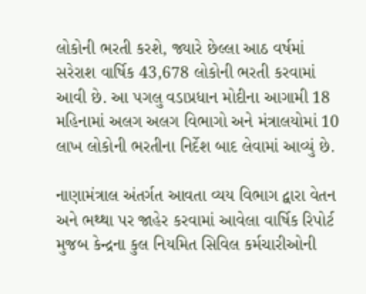લોકોની ભરતી કરશે, જ્યારે છેલ્લા આઠ વર્ષમાં સરેરાશ વાર્ષિક 43,678 લોકોની ભરતી કરવામાં આવી છે. આ પગલુ વડાપ્રધાન મોદીના આગામી 18 મહિનામાં અલગ અલગ વિભાગો અને મંત્રાલયોમાં 10 લાખ લોકોની ભરતીના નિર્દેશ બાદ લેવામાં આવ્યું છે.

નાણામંત્રાલ અંતર્ગત આવતા વ્યય વિભાગ દ્વારા વેતન અને ભથ્થા પર જાહેર કરવામાં આવેલા વાર્ષિક રિપોર્ટ મુજબ કેન્દ્રના કુલ નિયમિત સિવિલ કર્મચારીઓની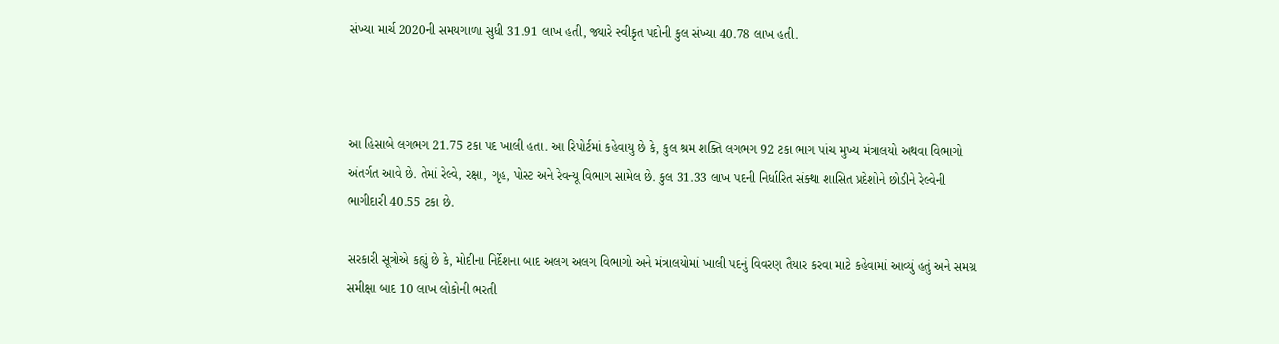સંખ્યા માર્ચ 2020ની સમયગાળા સુધી 31.91 લાખ હતી, જ્યારે સ્વીકૃત પદોની કુલ સંખ્યા 40.78 લાખ હતી.



આ હિસાબે લગભગ 21.75 ટકા પદ ખાલી હતા. આ રિપોર્ટમાં કહેવાયુ છે કે, કુલ શ્રમ શક્તિ લગભગ 92 ટકા ભાગ પાંચ મુખ્ય મંત્રાલયો અથવા વિભાગો અંતર્ગત આવે છે. તેમાં રેલ્વે, રક્ષા, ગૃહ, પોસ્ટ અને રેવન્યૂ વિભાગ સામેલ છે. કુલ 31.33 લાખ પદની નિર્ધારિત સંક્થા શાસિત પ્રદેશોને છોડીને રેલ્વેની ભાગીદારી 40.55 ટકા છે.

સરકારી સૂત્રોએ કહ્યું છે કે, મોદીના નિર્દેશના બાદ અલગ અલગ વિભાગો અને મંત્રાલયોમાં ખાલી પદનું વિવરણ તૈયાર કરવા માટે કહેવામાં આવ્યું હતું અને સમગ્ર સમીક્ષા બાદ 10 લાખ લોકોની ભરતી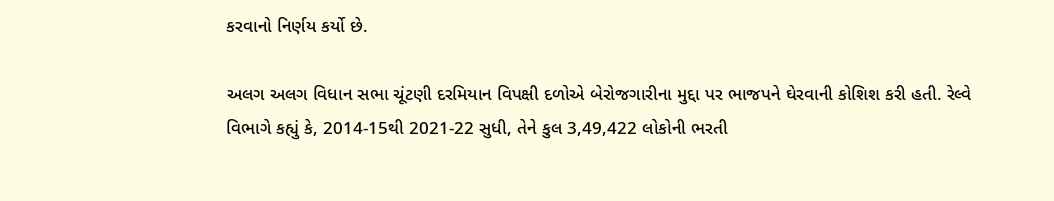કરવાનો નિર્ણય કર્યો છે.

અલગ અલગ વિધાન સભા ચૂંટણી દરમિયાન વિપક્ષી દળોએ બેરોજગારીના મુદ્દા પર ભાજપને ઘેરવાની કોશિશ કરી હતી. રેલ્વે વિભાગે કહ્યું કે, 2014-15થી 2021-22 સુધી, તેને કુલ 3,49,422 લોકોની ભરતી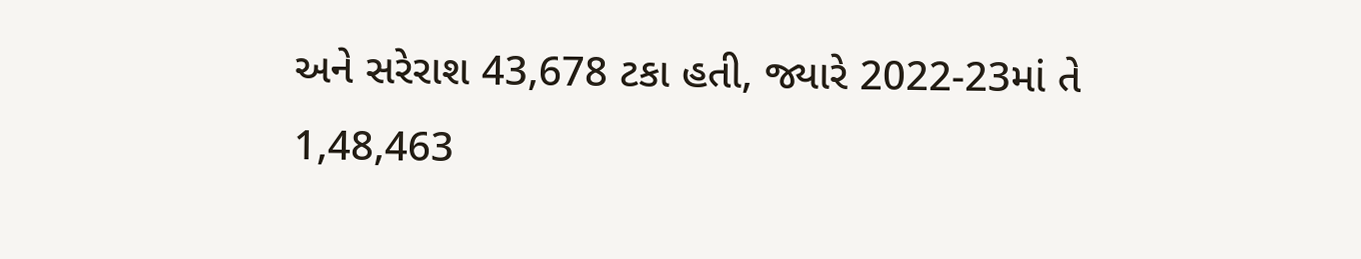અને સરેરાશ 43,678 ટકા હતી, જ્યારે 2022-23માં તે 1,48,463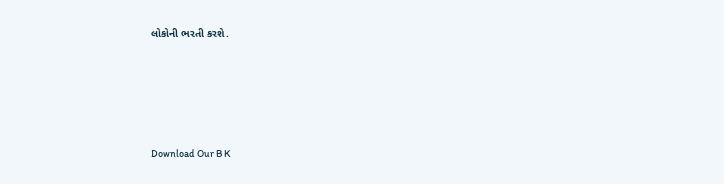લોકોની ભરતી કરશે.





Download Our B K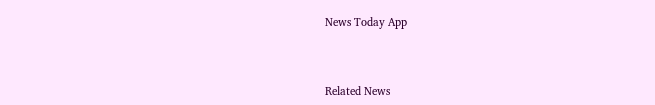News Today App



Related News